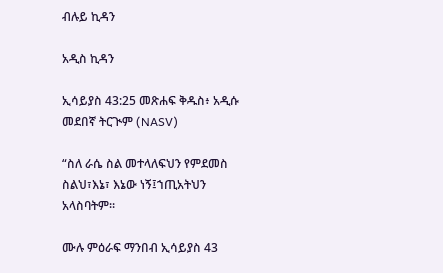ብሉይ ኪዳን

አዲስ ኪዳን

ኢሳይያስ 43:25 መጽሐፍ ቅዱስ፥ አዲሱ መደበኛ ትርጒም (NASV)

“ስለ ራሴ ስል መተላለፍህን የምደመስ ስልህ፣እኔ፣ እኔው ነኝ፤ኀጢአትህን አላስባትም።

ሙሉ ምዕራፍ ማንበብ ኢሳይያስ 43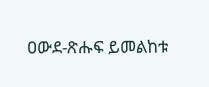ዐውደ-ጽሑፍ ይመልከቱ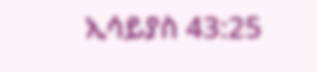ኢሳይያስ 43:25